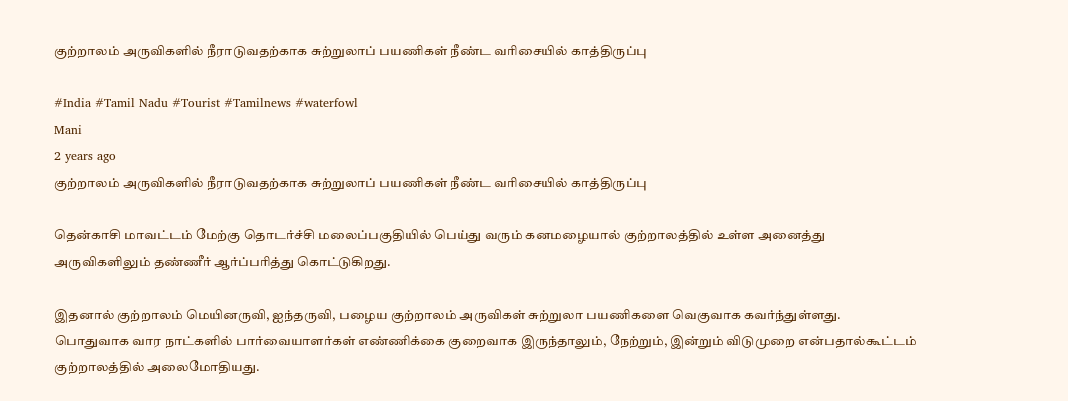குற்றாலம் அருவிகளில் நீராடுவதற்காக சுற்றுலாப் பயணிகள் நீண்ட வரிசையில் காத்திருப்பு

#India #Tamil Nadu #Tourist #Tamilnews #waterfowl
Mani
2 years ago
குற்றாலம் அருவிகளில் நீராடுவதற்காக சுற்றுலாப் பயணிகள் நீண்ட வரிசையில் காத்திருப்பு

தென்காசி மாவட்டம் மேற்கு தொடர்ச்சி மலைப்பகுதியில் பெய்து வரும் கனமழையால் குற்றாலத்தில் உள்ள அனைத்து அருவிகளிலும் தண்ணீர் ஆர்ப்பரித்து கொட்டுகிறது.

இதனால் குற்றாலம் மெயினருவி, ஐந்தருவி, பழைய குற்றாலம் அருவிகள் சுற்றுலா பயணிகளை வெகுவாக கவர்ந்துள்ளது. பொதுவாக வார நாட்களில் பார்வையாளர்கள் எண்ணிக்கை குறைவாக இருந்தாலும், நேற்றும், இன்றும் விடுமுறை என்பதால்கூட்டம் குற்றாலத்தில் அலைமோதியது.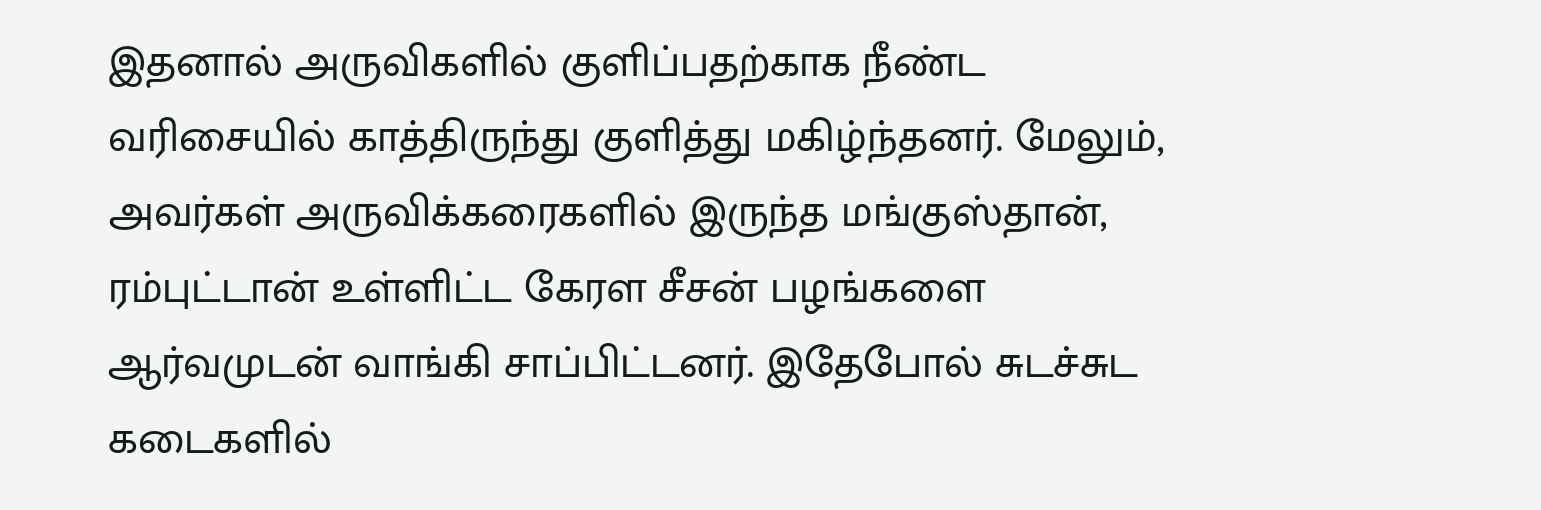இதனால் அருவிகளில் குளிப்பதற்காக நீண்ட வரிசையில் காத்திருந்து குளித்து மகிழ்ந்தனர். மேலும், அவர்கள் அருவிக்கரைகளில் இருந்த மங்குஸ்தான், ரம்புட்டான் உள்ளிட்ட கேரள சீசன் பழங்களை ஆர்வமுடன் வாங்கி சாப்பிட்டனர். இதேபோல் சுடச்சுட கடைகளில்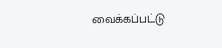வைக்கப்பட்டு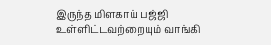இருந்த மிளகாய் பஜ்ஜி உள்ளிட்டவற்றையும் வாங்கி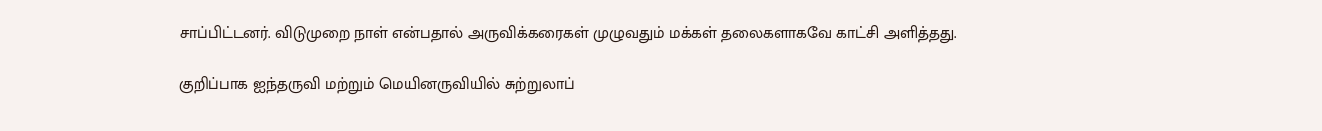சாப்பிட்டனர். விடுமுறை நாள் என்பதால் அருவிக்கரைகள் முழுவதும் மக்கள் தலைகளாகவே காட்சி அளித்தது.

குறிப்பாக ஐந்தருவி மற்றும் மெயினருவியில் சுற்றுலாப்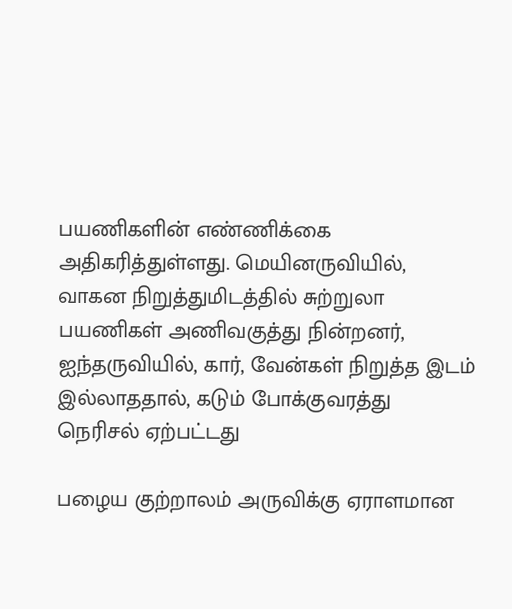பயணிகளின் எண்ணிக்கை அதிகரித்துள்ளது. மெயினருவியில், வாகன நிறுத்துமிடத்தில் சுற்றுலா பயணிகள் அணிவகுத்து நின்றனர், ஐந்தருவியில், கார், வேன்கள் நிறுத்த இடம் இல்லாததால், கடும் போக்குவரத்து நெரிசல் ஏற்பட்டது

பழைய குற்றாலம் அருவிக்கு ஏராளமான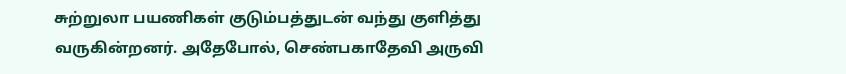சுற்றுலா பயணிகள் குடும்பத்துடன் வந்து குளித்து வருகின்றனர். அதேபோல், செண்பகாதேவி அருவி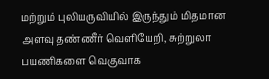மற்றும் புலியருவியில் இருந்தும் மிதமான அளவு தண்ணீர் வெளியேறி, சுற்றுலா பயணிகளை வெகுவாக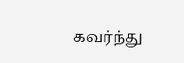கவர்ந்து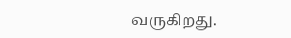வருகிறது.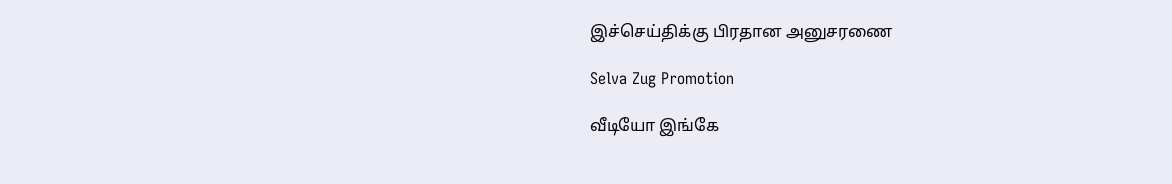இச்செய்திக்கு பிரதான அனுசரணை

Selva Zug Promotion

வீடியோ இங்கே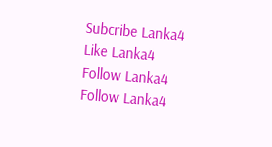Subcribe Lanka4
Like Lanka4
Follow Lanka4
Follow Lanka4